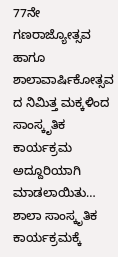77ನೇ ಗಣರಾಜ್ಯೋತ್ಸವ ಹಾಗೂ ಶಾಲಾವಾರ್ಷಿಕೋತ್ಸವ ದ ನಿಮಿತ್ತ ಮಕ್ಕಳಿಂದ ಸಾಂಸ್ಕೃತಿಕ ಕಾರ್ಯಕ್ರಮ ಅದ್ದೂರಿಯಾಗಿ ಮಾಡಲಾಯಿತು… ಶಾಲಾ ಸಾಂಸ್ಕೃತಿಕ ಕಾರ್ಯಕ್ರಮಕ್ಕೆ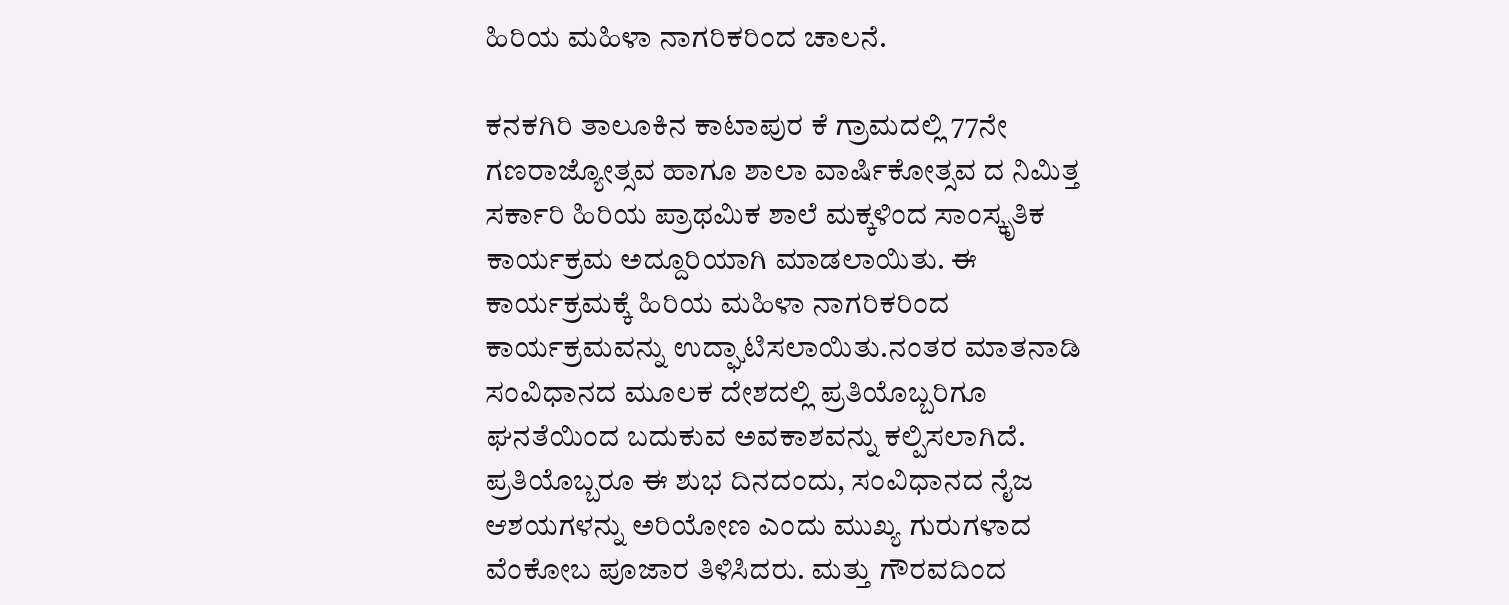ಹಿರಿಯ ಮಹಿಳಾ ನಾಗರಿಕರಿಂದ ಚಾಲನೆ.

ಕನಕಗಿರಿ ತಾಲೂಕಿನ ಕಾಟಾಪುರ ಕೆ ಗ್ರಾಮದಲ್ಲಿ 77ನೇ ಗಣರಾಜ್ಯೋತ್ಸವ ಹಾಗೂ ಶಾಲಾ ವಾರ್ಷಿಕೋತ್ಸವ ದ ನಿಮಿತ್ತ ಸರ್ಕಾರಿ ಹಿರಿಯ ಪ್ರಾಥಮಿಕ ಶಾಲೆ ಮಕ್ಕಳಿಂದ ಸಾಂಸ್ಕೃತಿಕ ಕಾರ್ಯಕ್ರಮ ಅದ್ದೂರಿಯಾಗಿ ಮಾಡಲಾಯಿತು. ಈ ಕಾರ್ಯಕ್ರಮಕ್ಕೆ ಹಿರಿಯ ಮಹಿಳಾ ನಾಗರಿಕರಿಂದ ಕಾರ್ಯಕ್ರಮವನ್ನು ಉದ್ಘಾಟಿಸಲಾಯಿತು.ನಂತರ ಮಾತನಾಡಿ ಸಂವಿಧಾನದ ಮೂಲಕ ದೇಶದಲ್ಲಿ ಪ್ರತಿಯೊಬ್ಬರಿಗೂ ಘನತೆಯಿಂದ ಬದುಕುವ ಅವಕಾಶವನ್ನು ಕಲ್ಪಿಸಲಾಗಿದೆ. ಪ್ರತಿಯೊಬ್ಬರೂ ಈ ಶುಭ ದಿನದಂದು, ಸಂವಿಧಾನದ ನೈಜ ಆಶಯಗಳನ್ನು ಅರಿಯೋಣ ಎಂದು ಮುಖ್ಯ ಗುರುಗಳಾದ ವೆಂಕೋಬ ಪೂಜಾರ ತಿಳಿಸಿದರು. ಮತ್ತು ಗೌರವದಿಂದ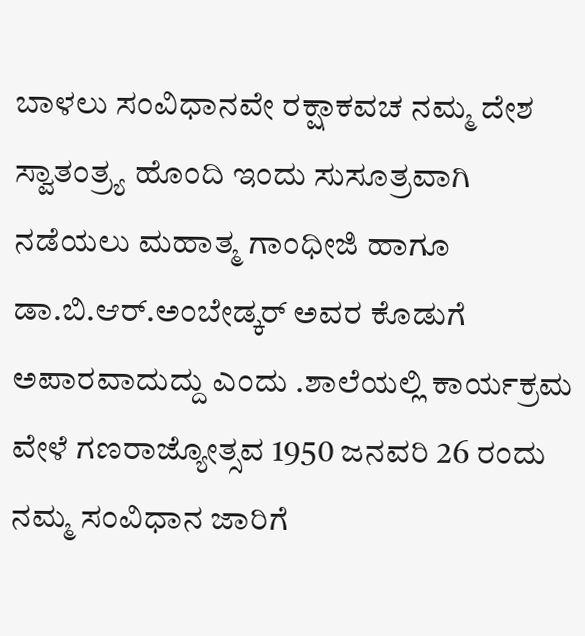ಬಾಳಲು ಸಂವಿಧಾನವೇ ರಕ್ಷಾಕವಚ ನಮ್ಮ ದೇಶ ಸ್ವಾತಂತ್ರ್ಯ ಹೊಂದಿ ಇಂದು ಸುಸೂತ್ರವಾಗಿ ನಡೆಯಲು ಮಹಾತ್ಮ ಗಾಂಧೀಜಿ ಹಾಗೂ ಡಾ.ಬಿ.ಆರ್.ಅಂಬೇಡ್ಕರ್ ಅವರ ಕೊಡುಗೆ ಅಪಾರವಾದುದ್ದು ಎಂದು .ಶಾಲೆಯಲ್ಲಿ ಕಾರ್ಯಕ್ರಮ ವೇಳೆ ಗಣರಾಜ್ಯೋತ್ಸವ 1950 ಜನವರಿ 26 ರಂದು ನಮ್ಮ ಸಂವಿಧಾನ ಜಾರಿಗೆ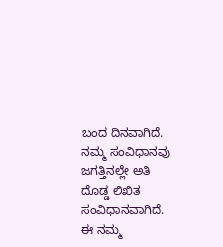ಬಂದ ದಿನವಾಗಿದೆ. ನಮ್ಮ ಸಂವಿಧಾನವು ಜಗತ್ತಿನಲ್ಲೇ ಅತಿ ದೊಡ್ಡ ಲಿಖಿತ ಸಂವಿಧಾನವಾಗಿದೆ. ಈ ನಮ್ಮ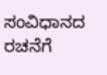ಸಂವಿಧಾನದ ರಚನೆಗೆ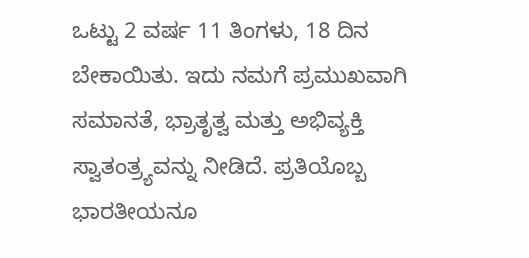ಒಟ್ಟು 2 ವರ್ಷ 11 ತಿಂಗಳು, 18 ದಿನ ಬೇಕಾಯಿತು. ಇದು ನಮಗೆ ಪ್ರಮುಖವಾಗಿ ಸಮಾನತೆ, ಭ್ರಾತೃತ್ವ ಮತ್ತು ಅಭಿವ್ಯಕ್ತಿ ಸ್ವಾತಂತ್ರ್ಯವನ್ನು ನೀಡಿದೆ. ಪ್ರತಿಯೊಬ್ಬ ಭಾರತೀಯನೂ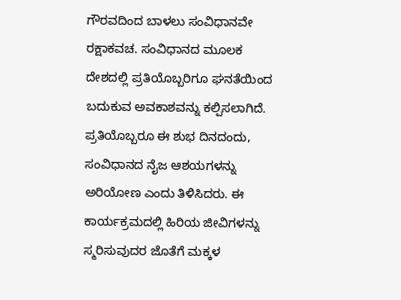ಗೌರವದಿಂದ ಬಾಳಲು ಸಂವಿಧಾನವೇ ರಕ್ಷಾಕವಚ. ಸಂವಿಧಾನದ ಮೂಲಕ ದೇಶದಲ್ಲಿ ಪ್ರತಿಯೊಬ್ಬರಿಗೂ ಘನತೆಯಿಂದ ಬದುಕುವ ಅವಕಾಶವನ್ನು ಕಲ್ಪಿಸಲಾಗಿದೆ. ಪ್ರತಿಯೊಬ್ಬರೂ ಈ ಶುಭ ದಿನದಂದು, ಸಂವಿಧಾನದ ನೈಜ ಆಶಯಗಳನ್ನು ಅರಿಯೋಣ ಎಂದು ತಿಳಿಸಿದರು. ಈ ಕಾರ್ಯಕ್ರಮದಲ್ಲಿ ಹಿರಿಯ ಜೀವಿಗಳನ್ನು ಸ್ಮರಿಸುವುದರ ಜೊತೆಗೆ ಮಕ್ಕಳ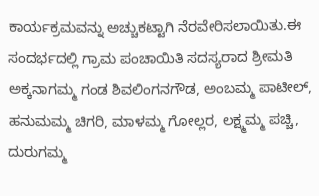ಕಾರ್ಯಕ್ರಮವನ್ನು ಅಚ್ಚುಕಟ್ಟಾಗಿ ನೆರವೇರಿಸಲಾಯಿತು.ಈ ಸಂದರ್ಭದಲ್ಲಿ ಗ್ರಾಮ ಪಂಚಾಯಿತಿ ಸದಸ್ಯರಾದ ಶ್ರೀಮತಿ ಅಕ್ಕನಾಗಮ್ಮ ಗಂಡ ಶಿವಲಿಂಗನಗೌಡ, ಅಂಬಮ್ಮ ಪಾಟೀಲ್, ಹನುಮಮ್ಮ ಚಿಗರಿ, ಮಾಳಮ್ಮ ಗೋಲ್ಲರ, ಲಕ್ಷ್ಮಮ್ಮ ಪಚ್ಚಿ, ದುರುಗಮ್ಮ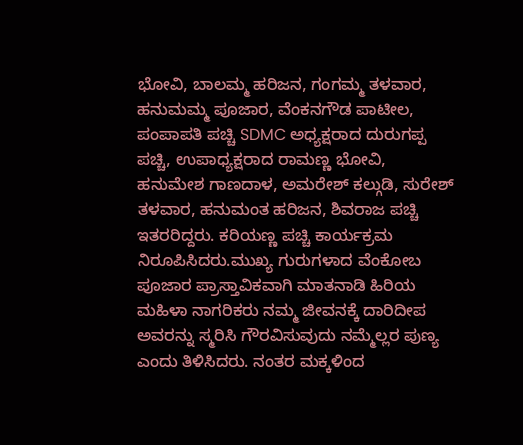ಭೋವಿ, ಬಾಲಮ್ಮ ಹರಿಜನ, ಗಂಗಮ್ಮ ತಳವಾರ, ಹನುಮಮ್ಮ ಪೂಜಾರ, ವೆಂಕನಗೌಡ ಪಾಟೀಲ, ಪಂಪಾಪತಿ ಪಚ್ಚಿ SDMC ಅಧ್ಯಕ್ಷರಾದ ದುರುಗಪ್ಪ ಪಚ್ಚಿ, ಉಪಾಧ್ಯಕ್ಷರಾದ ರಾಮಣ್ಣ ಭೋವಿ, ಹನುಮೇಶ ಗಾಣದಾಳ, ಅಮರೇಶ್ ಕಲ್ಗುಡಿ, ಸುರೇಶ್ ತಳವಾರ, ಹನುಮಂತ ಹರಿಜನ, ಶಿವರಾಜ ಪಚ್ಚಿ ಇತರರಿದ್ದರು. ಕರಿಯಣ್ಣ ಪಚ್ಚಿ ಕಾರ್ಯಕ್ರಮ ನಿರೂಪಿಸಿದರು.ಮುಖ್ಯ ಗುರುಗಳಾದ ವೆಂಕೋಬ ಪೂಜಾರ ಪ್ರಾಸ್ತಾವಿಕವಾಗಿ ಮಾತನಾಡಿ ಹಿರಿಯ ಮಹಿಳಾ ನಾಗರಿಕರು ನಮ್ಮ ಜೀವನಕ್ಕೆ ದಾರಿದೀಪ ಅವರನ್ನು ಸ್ಮರಿಸಿ ಗೌರವಿಸುವುದು ನಮ್ಮೆಲ್ಲರ ಪುಣ್ಯ ಎಂದು ತಿಳಿಸಿದರು. ನಂತರ ಮಕ್ಕಳಿಂದ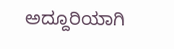ಅದ್ದೂರಿಯಾಗಿ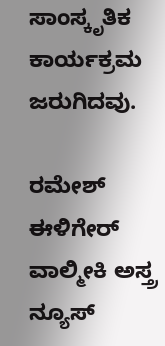ಸಾಂಸ್ಕೃತಿಕ ಕಾರ್ಯಕ್ರಮ ಜರುಗಿದವು.

ರಮೇಶ್ ಈಳಿಗೇರ್ ವಾಲ್ಮೀಕಿ ಅಸ್ತ್ರ ನ್ಯೂಸ್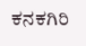ಕನಕಗಿರಿ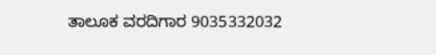ತಾಲೂಕ ವರದಿಗಾರ 9035332032